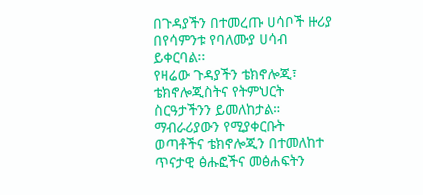በጉዳያችን በተመረጡ ሀሳቦች ዙሪያ በየሳምንቱ የባለሙያ ሀሳብ ይቀርባል፡፡
የዛሬው ጉዳያችን ቴክኖሎጂ፣ ቴክኖሎጂስትና የትምህርት ስርዓታችንን ይመለከታል።
ማብራሪያውን የሚያቀርቡት ወጣቶችና ቴክኖሎጂን በተመለከተ ጥናታዊ ፅሑፎችና መፅሐፍትን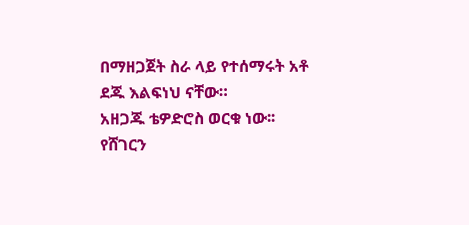በማዘጋጀት ስራ ላይ የተሰማሩት አቶ ደጁ እልፍነህ ናቸው።
አዘጋጁ ቴዎድሮስ ወርቁ ነው፡፡
የሸገርን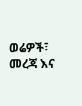ወሬዎች፣ መረጃ እና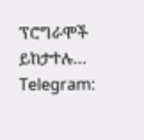ፕሮግራሞች ይከታተሉ…
Telegram: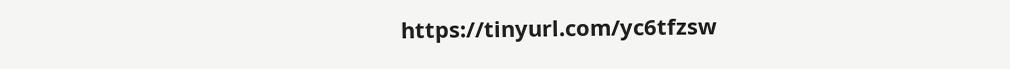https://tinyurl.com/yc6tfzsw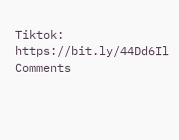Tiktok: https://bit.ly/44Dd6Il
Comments